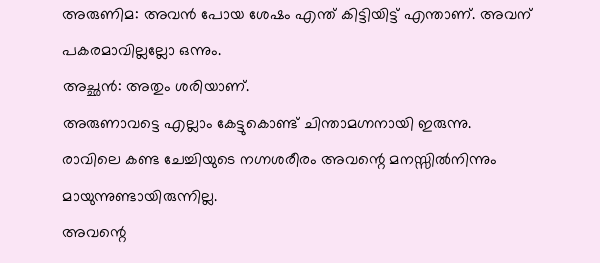അരുണിമ: അവൻ പോയ ശേഷം എന്ത് കിട്ടിയിട്ട് എന്താണ്. അവന് പകരമാവില്ലല്ലോ ഒന്നും.
അച്ഛൻ: അതും ശരിയാണ്.
അരുണാവട്ടെ എല്ലാം കേട്ടുകൊണ്ട് ചിന്താമഗ്നനായി ഇരുന്നു.
രാവിലെ കണ്ട ചേച്ചിയുടെ നഗ്നശരീരം അവന്റെ മനസ്സിൽനിന്നും മായുന്നുണ്ടായിരുന്നില്ല.
അവന്റെ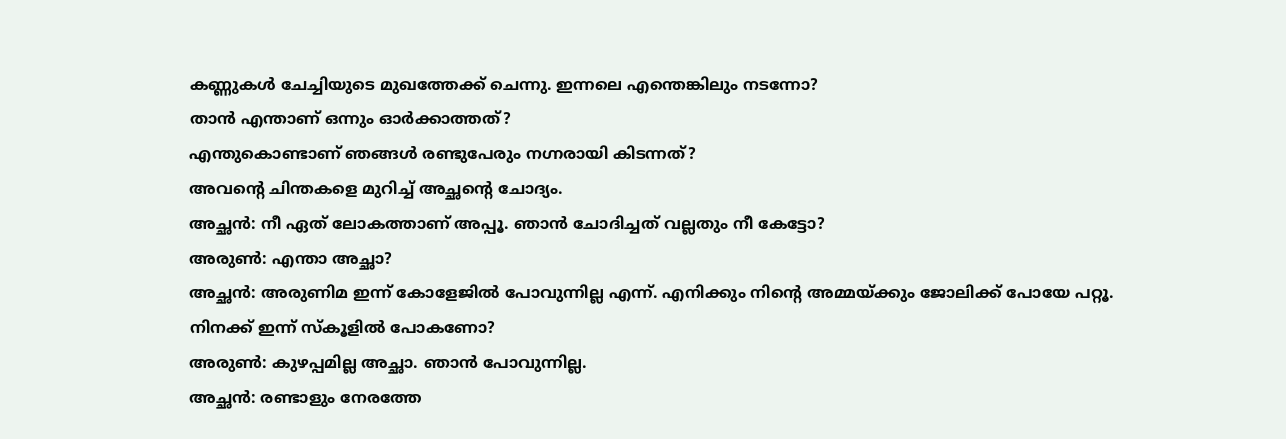കണ്ണുകൾ ചേച്ചിയുടെ മുഖത്തേക്ക് ചെന്നു. ഇന്നലെ എന്തെങ്കിലും നടന്നോ?
താൻ എന്താണ് ഒന്നും ഓർക്കാത്തത്?
എന്തുകൊണ്ടാണ് ഞങ്ങൾ രണ്ടുപേരും നഗ്നരായി കിടന്നത്?
അവന്റെ ചിന്തകളെ മുറിച്ച് അച്ഛന്റെ ചോദ്യം.
അച്ഛൻ: നീ ഏത് ലോകത്താണ് അപ്പൂ. ഞാൻ ചോദിച്ചത് വല്ലതും നീ കേട്ടോ?
അരുൺ: എന്താ അച്ഛാ?
അച്ഛൻ: അരുണിമ ഇന്ന് കോളേജിൽ പോവുന്നില്ല എന്ന്. എനിക്കും നിന്റെ അമ്മയ്ക്കും ജോലിക്ക് പോയേ പറ്റൂ.
നിനക്ക് ഇന്ന് സ്കൂളിൽ പോകണോ?
അരുൺ: കുഴപ്പമില്ല അച്ഛാ. ഞാൻ പോവുന്നില്ല.
അച്ഛൻ: രണ്ടാളും നേരത്തേ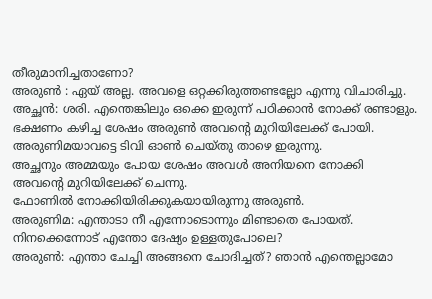തീരുമാനിച്ചതാണോ?
അരുൺ : ഏയ് അല്ല. അവളെ ഒറ്റക്കിരുത്തണ്ടല്ലോ എന്നു വിചാരിച്ചു.
അച്ഛൻ: ശരി. എന്തെങ്കിലും ഒക്കെ ഇരുന്ന് പഠിക്കാൻ നോക്ക് രണ്ടാളും.
ഭക്ഷണം കഴിച്ച ശേഷം അരുൺ അവന്റെ മുറിയിലേക്ക് പോയി. അരുണിമയാവട്ടെ ടിവി ഓൺ ചെയ്തു താഴെ ഇരുന്നു.
അച്ഛനും അമ്മയും പോയ ശേഷം അവൾ അനിയനെ നോക്കി അവന്റെ മുറിയിലേക്ക് ചെന്നു.
ഫോണിൽ നോക്കിയിരിക്കുകയായിരുന്നു അരുൺ.
അരുണിമ: എന്താടാ നീ എന്നോടൊന്നും മിണ്ടാതെ പോയത്. നിനക്കെന്നോട് എന്തോ ദേഷ്യം ഉള്ളതുപോലെ?
അരുൺ: എന്താ ചേച്ചി അങ്ങനെ ചോദിച്ചത്? ഞാൻ എന്തെല്ലാമോ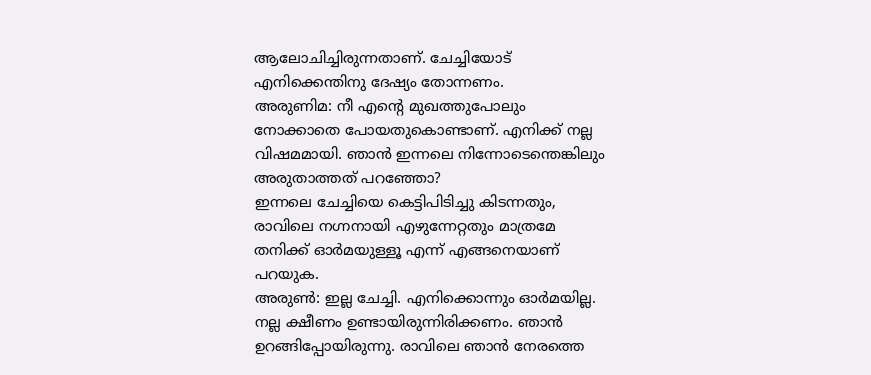ആലോചിച്ചിരുന്നതാണ്. ചേച്ചിയോട് എനിക്കെന്തിനു ദേഷ്യം തോന്നണം.
അരുണിമ: നീ എന്റെ മുഖത്തുപോലും നോക്കാതെ പോയതുകൊണ്ടാണ്. എനിക്ക് നല്ല വിഷമമായി. ഞാൻ ഇന്നലെ നിന്നോടെന്തെങ്കിലും അരുതാത്തത് പറഞ്ഞോ?
ഇന്നലെ ചേച്ചിയെ കെട്ടിപിടിച്ചു കിടന്നതും, രാവിലെ നഗ്നനായി എഴുന്നേറ്റതും മാത്രമേ തനിക്ക് ഓർമയുള്ളൂ എന്ന് എങ്ങനെയാണ് പറയുക.
അരുൺ: ഇല്ല ചേച്ചി. എനിക്കൊന്നും ഓർമയില്ല. നല്ല ക്ഷീണം ഉണ്ടായിരുന്നിരിക്കണം. ഞാൻ ഉറങ്ങിപ്പോയിരുന്നു. രാവിലെ ഞാൻ നേരത്തെ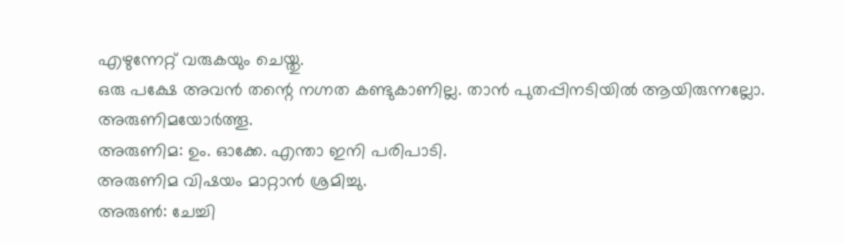എഴുന്നേറ്റ് വരുകയും ചെയ്തു.
ഒരു പക്ഷേ അവൻ തന്റെ നഗ്നത കണ്ടുകാണില്ല. താൻ പുതപ്പിനടിയിൽ ആയിരുന്നല്ലോ. അരുണിമയോർത്തൂ.
അരുണിമ: ഉം. ഓക്കേ. എന്താ ഇനി പരിപാടി.
അരുണിമ വിഷയം മാറ്റാൻ ശ്രമിച്ചു.
അരുൺ: ചേച്ചി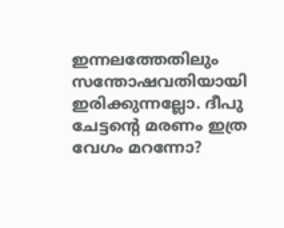ഇന്നലത്തേതിലും സന്തോഷവതിയായി ഇരിക്കുന്നല്ലോ. ദീപു ചേട്ടന്റെ മരണം ഇത്ര വേഗം മറന്നോ?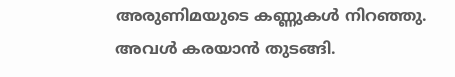അരുണിമയുടെ കണ്ണുകൾ നിറഞ്ഞു. അവൾ കരയാൻ തുടങ്ങി.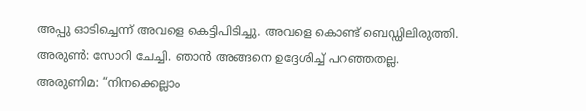അപ്പു ഓടിച്ചെന്ന് അവളെ കെട്ടിപിടിച്ചു. അവളെ കൊണ്ട് ബെഡ്ഡിലിരുത്തി.
അരുൺ: സോറി ചേച്ചി. ഞാൻ അങ്ങനെ ഉദ്ദേശിച്ച് പറഞ്ഞതല്ല.
അരുണിമ: “നിനക്കെല്ലാം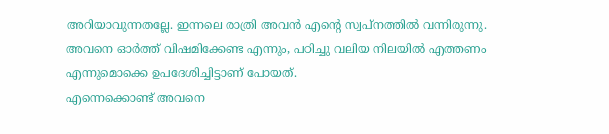അറിയാവുന്നതല്ലേ. ഇന്നലെ രാത്രി അവൻ എന്റെ സ്വപ്നത്തിൽ വന്നിരുന്നു.
അവനെ ഓർത്ത് വിഷമിക്കേണ്ട എന്നും, പഠിച്ചു വലിയ നിലയിൽ എത്തണം എന്നുമൊക്കെ ഉപദേശിച്ചിട്ടാണ് പോയത്.
എന്നെക്കൊണ്ട് അവനെ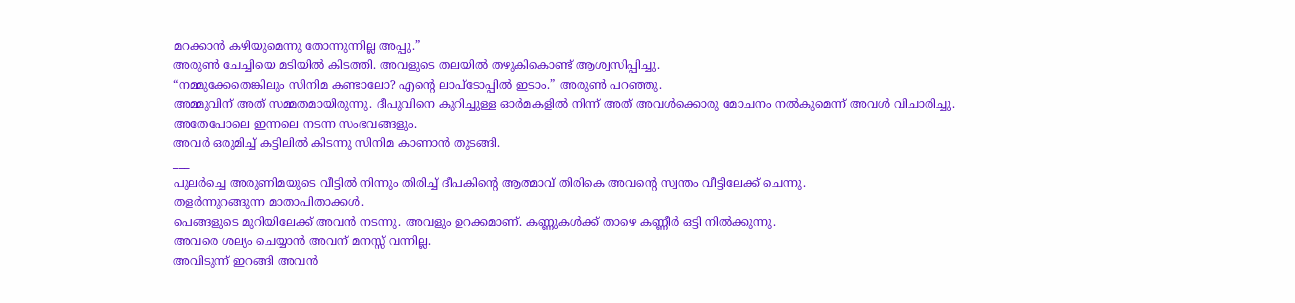മറക്കാൻ കഴിയുമെന്നു തോന്നുന്നില്ല അപ്പു.”
അരുൺ ചേച്ചിയെ മടിയിൽ കിടത്തി. അവളുടെ തലയിൽ തഴുകികൊണ്ട് ആശ്വസിപ്പിച്ചു.
“നമ്മുക്കേതെങ്കിലും സിനിമ കണ്ടാലോ? എന്റെ ലാപ്ടോപ്പിൽ ഇടാം.” അരുൺ പറഞ്ഞു.
അമ്മുവിന് അത് സമ്മതമായിരുന്നു. ദീപുവിനെ കുറിച്ചുള്ള ഓർമകളിൽ നിന്ന് അത് അവൾക്കൊരു മോചനം നൽകുമെന്ന് അവൾ വിചാരിച്ചു.
അതേപോലെ ഇന്നലെ നടന്ന സംഭവങ്ങളും.
അവർ ഒരുമിച്ച് കട്ടിലിൽ കിടന്നു സിനിമ കാണാൻ തുടങ്ങി.
___
പുലർച്ചെ അരുണിമയുടെ വീട്ടിൽ നിന്നും തിരിച്ച് ദീപകിന്റെ ആത്മാവ് തിരികെ അവന്റെ സ്വന്തം വീട്ടിലേക്ക് ചെന്നു.
തളർന്നുറങ്ങുന്ന മാതാപിതാക്കൾ.
പെങ്ങളുടെ മുറിയിലേക്ക് അവൻ നടന്നു. അവളും ഉറക്കമാണ്. കണ്ണുകൾക്ക് താഴെ കണ്ണീർ ഒട്ടി നിൽക്കുന്നു.
അവരെ ശല്യം ചെയ്യാൻ അവന് മനസ്സ് വന്നില്ല.
അവിടുന്ന് ഇറങ്ങി അവൻ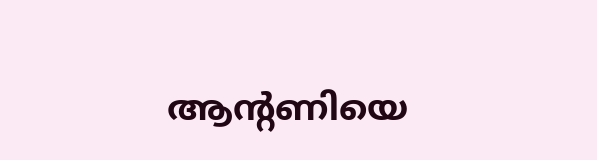ആന്റണിയെ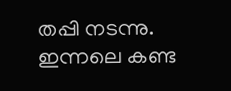തപ്പി നടന്നു. ഇന്നലെ കണ്ട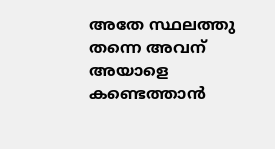അതേ സ്ഥലത്തു തന്നെ അവന് അയാളെ കണ്ടെത്താൻ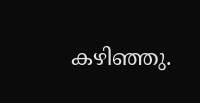കഴിഞ്ഞു.